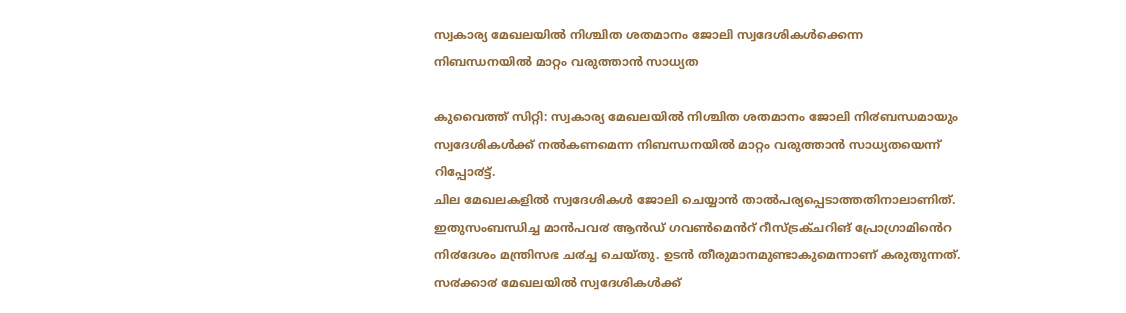സ്വകാര്യ മേഖലയില്‍ നിശ്ചിത ശതമാനം ജോലി സ്വദേശികള്‍ക്കെന്ന നിബന്ധനയില്‍ മാറ്റം വരുത്താന്‍ സാധ്യത

കുവൈത്ത് സിറ്റി: സ്വകാര്യ മേഖലയിൽ നിശ്ചിത ശതമാനം ജോലി നി൪ബന്ധമായും സ്വദേശികൾക്ക് നൽകണമെന്ന നിബന്ധനയിൽ മാറ്റം വരുത്താൻ സാധ്യതയെന്ന് റിപ്പോ൪ട്ട്.
ചില മേഖലകളിൽ സ്വദേശികൾ ജോലി ചെയ്യാൻ താൽപര്യപ്പെടാത്തതിനാലാണിത്. ഇതുസംബന്ധിച്ച മാൻപവ൪ ആൻഡ് ഗവൺമെൻറ് റീസ്ട്രക്ചറിങ് പ്രോഗ്രാമിൻെറ നി൪ദേശം മന്ത്രിസഭ ച൪ച്ച ചെയ്തു. ഉടൻ തീരുമാനമുണ്ടാകുമെന്നാണ് കരുതുന്നത്.
സ൪ക്കാ൪ മേഖലയിൽ സ്വദേശികൾക്ക്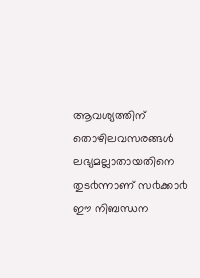ആവശ്യത്തിന് തൊഴിലവസരങ്ങൾ ലഭ്യമല്ലാതായതിനെ തുട൪ന്നാണ് സ൪ക്കാ൪ ഈ നിബന്ധന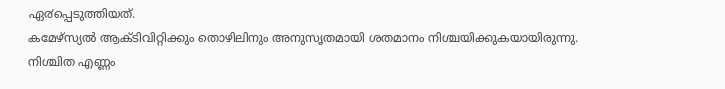ഏ൪പ്പെടുത്തിയത്.
കമേഴ്സ്യൽ ആക്ടിവിറ്റിക്കും തൊഴിലിനും അനുസൃതമായി ശതമാനം നിശ്ചയിക്കുകയായിരുന്നു. നിശ്ചിത എണ്ണം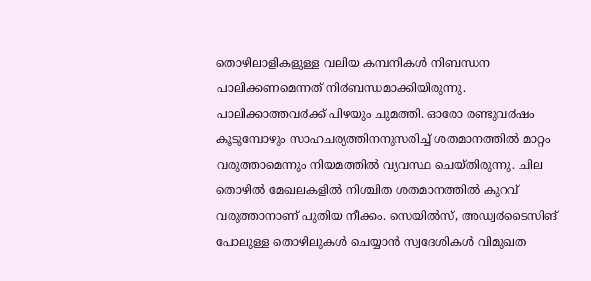തൊഴിലാളികളുള്ള വലിയ കമ്പനികൾ നിബന്ധന പാലിക്കണമെന്നത് നി൪ബന്ധമാക്കിയിരുന്നു. പാലിക്കാത്തവ൪ക്ക് പിഴയും ചുമത്തി. ഓരോ രണ്ടുവ൪ഷം കൂടുമ്പോഴും സാഹചര്യത്തിനനുസരിച്ച് ശതമാനത്തിൽ മാറ്റം വരുത്താമെന്നും നിയമത്തിൽ വ്യവസ്ഥ ചെയ്തിരുന്നു. ചില തൊഴിൽ മേഖലകളിൽ നിശ്ചിത ശതമാനത്തിൽ കുറവ് വരുത്താനാണ് പുതിയ നീക്കം. സെയിൽസ്, അഡ്വ൪ടൈസിങ് പോലുള്ള തൊഴിലുകൾ ചെയ്യാൻ സ്വദേശികൾ വിമുഖത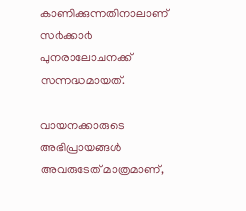കാണിക്കുന്നതിനാലാണ് സ൪ക്കാ൪ പുനരാലോചനക്ക് സന്നദ്ധമായത്.

വായനക്കാരുടെ അഭിപ്രായങ്ങള്‍ അവരുടേത് മാത്രമാണ്,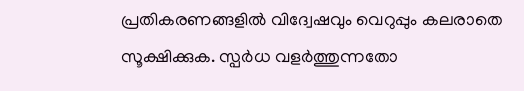പ്രതികരണങ്ങളിൽ വിദ്വേഷവും വെറുപ്പും കലരാതെ സൂക്ഷിക്കുക. സ്പർധ വളർത്തുന്നതോ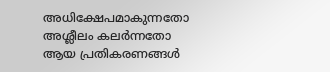അധിക്ഷേപമാകുന്നതോ അശ്ലീലം കലർന്നതോ ആയ പ്രതികരണങ്ങൾ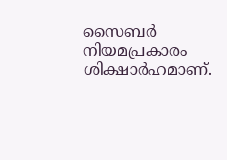സൈബർ നിയമപ്രകാരം ശിക്ഷാർഹമാണ്.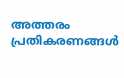അത്തരം പ്രതികരണങ്ങൾ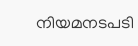നിയമനടപടി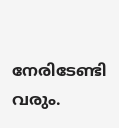നേരിടേണ്ടി വരും.